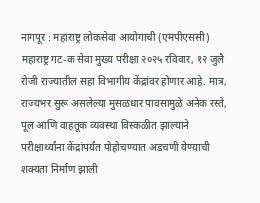नागपूर : महाराष्ट्र लोकसेवा आयोगाची (एमपीएससी) महाराष्ट्र गट-क सेवा मुख्य परीक्षा २०२५ रविवार, १२ जुलै रोजी राज्यातील सहा विभागीय केंद्रांवर होणार आहे. मात्र, राज्यभर सुरू असलेल्या मुसळधार पावसामुळे अनेक रस्ते, पूल आणि वाहतूक व्यवस्था विस्कळीत झाल्याने परीक्षार्थ्यांना केंद्रांपर्यंत पोहोचण्यात अडचणी येण्याची शक्यता निर्माण झाली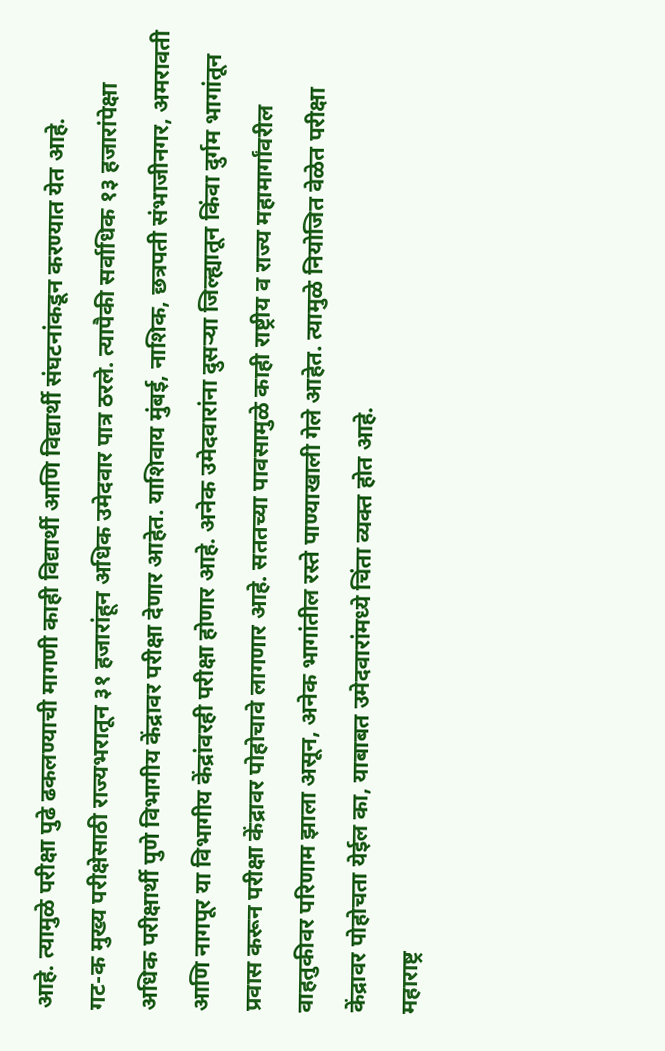आहे. त्यामुळे परीक्षा पुढे ढकलण्याची मागणी काही विद्यार्थी आणि विद्यार्थी संघटनांकडून करण्यात येत आहे.
गट-क मुख्य परीक्षेसाठी राज्यभरातून ३१ हजारांहून अधिक उमेदवार पात्र ठरले. त्यापैकी सर्वाधिक १३ हजारांपेक्षा अधिक परीक्षार्थी पुणे विभागीय केंद्रावर परीक्षा देणार आहेत. याशिवाय मुंबई, नाशिक, छत्रपती संभाजीनगर, अमरावती आणि नागपूर या विभागीय केंद्रांवरही परीक्षा होणार आहे. अनेक उमेदवारांना दुसऱ्या जिल्ह्यातून किंवा दुर्गम भागांतून प्रवास करून परीक्षा केंद्रावर पोहोचावे लागणार आहे. सततच्या पावसामुळे काही राष्ट्रीय व राज्य महामार्गांवरील वाहतुकीवर परिणाम झाला असून, अनेक भागांतील रस्ते पाण्याखाली गेले आहेत. त्यामुळे नियोजित वेळेत परीक्षा केंद्रावर पोहोचता येईल का, याबाबत उमेदवारांमध्ये चिंता व्यक्त होत आहे.
महाराष्ट्र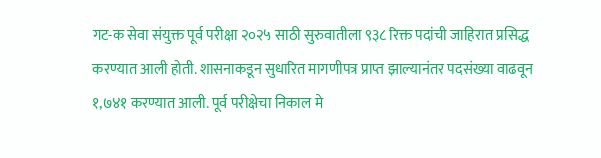गट-क सेवा संयुक्त पूर्व परीक्षा २०२५ साठी सुरुवातीला ९३८ रिक्त पदांची जाहिरात प्रसिद्ध करण्यात आली होती. शासनाकडून सुधारित मागणीपत्र प्राप्त झाल्यानंतर पदसंख्या वाढवून १,७४१ करण्यात आली. पूर्व परीक्षेचा निकाल मे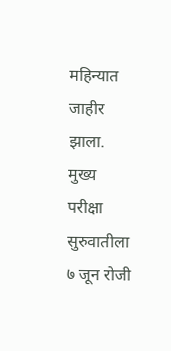महिन्यात जाहीर झाला. मुख्य परीक्षा सुरुवातीला ७ जून रोजी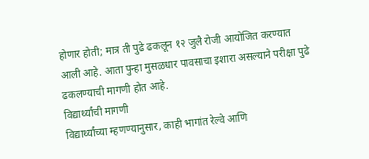होणार होती; मात्र ती पुढे ढकलून १२ जुलै रोजी आयोजित करण्यात आली आहे. आता पुन्हा मुसळधार पावसाचा इशारा असल्याने परीक्षा पुढे ढकलण्याची मागणी होत आहे.
विद्यार्थ्यांची मागणी
विद्यार्थ्यांच्या म्हणण्यानुसार, काही भागांत रेल्वे आणि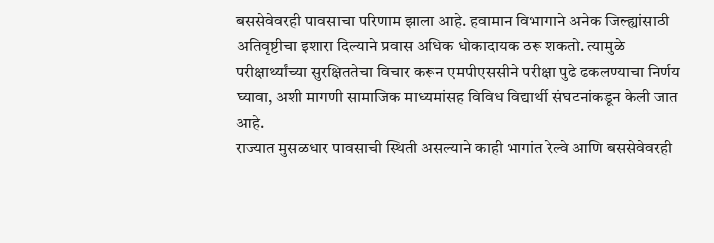बससेवेवरही पावसाचा परिणाम झाला आहे. हवामान विभागाने अनेक जिल्ह्यांसाठी अतिवृष्टीचा इशारा दिल्याने प्रवास अधिक धोकादायक ठरू शकतो. त्यामुळे परीक्षार्थ्यांच्या सुरक्षिततेचा विचार करून एमपीएससीने परीक्षा पुढे ढकलण्याचा निर्णय घ्यावा, अशी मागणी सामाजिक माध्यमांसह विविध विद्यार्थी संघटनांकडून केली जात आहे.
राज्यात मुसळधार पावसाची स्थिती असल्याने काही भागांत रेल्वे आणि बससेवेवरही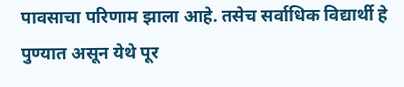पावसाचा परिणाम झाला आहे. तसेच सर्वाधिक विद्यार्थी हे पुण्यात असून येथे पूर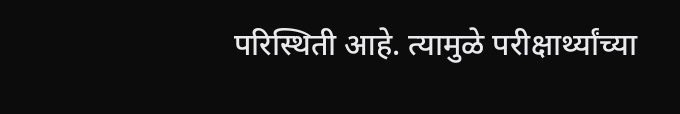परिस्थिती आहे. त्यामुळे परीक्षार्थ्यांच्या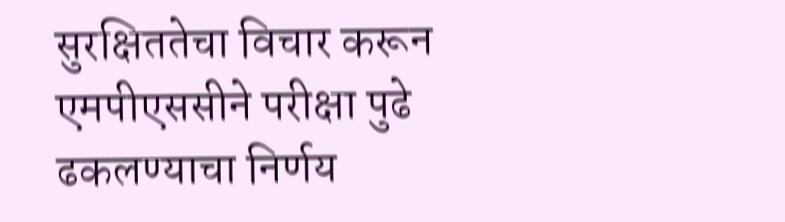सुरक्षिततेचा विचार करून एमपीएससीने परीक्षा पुढे ढकलण्याचा निर्णय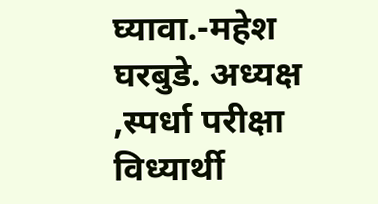घ्यावा.-महेश घरबुडे. अध्यक्ष ,स्पर्धा परीक्षा विध्यार्थी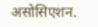असोसिएशन.